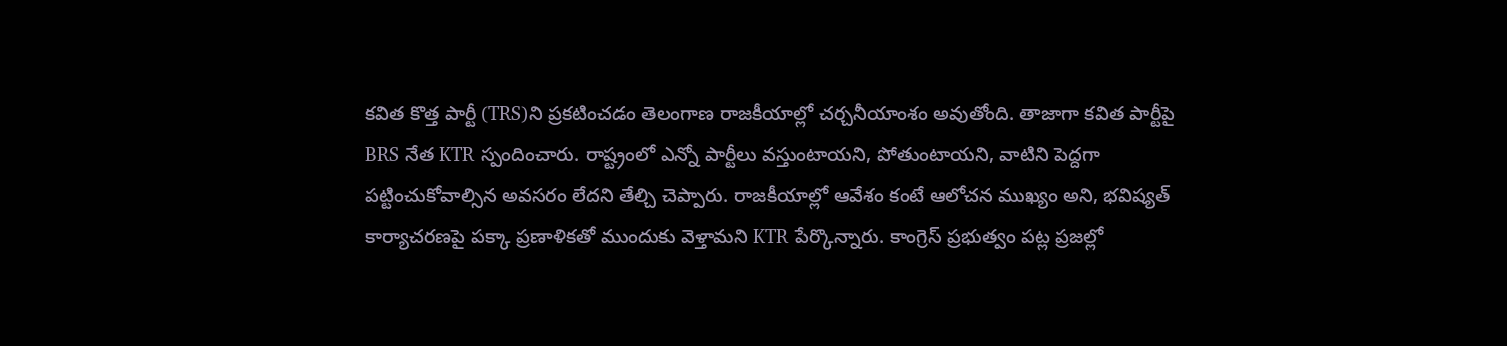కవిత కొత్త పార్టీ (TRS)ని ప్రకటించడం తెలంగాణ రాజకీయాల్లో చర్చనీయాంశం అవుతోంది. తాజాగా కవిత పార్టీపై BRS నేత KTR స్పందించారు. రాష్ట్రంలో ఎన్నో పార్టీలు వస్తుంటాయని, పోతుంటాయని, వాటిని పెద్దగా పట్టించుకోవాల్సిన అవసరం లేదని తేల్చి చెప్పారు. రాజకీయాల్లో ఆవేశం కంటే ఆలోచన ముఖ్యం అని, భవిష్యత్ కార్యాచరణపై పక్కా ప్రణాళికతో ముందుకు వెళ్తామని KTR పేర్కొన్నారు. కాంగ్రెస్ ప్రభుత్వం పట్ల ప్రజల్లో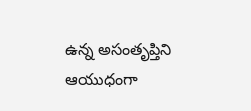ఉన్న అసంతృప్తిని ఆయుధంగా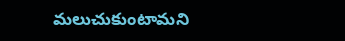మలుచుకుంటామని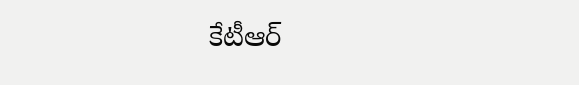కేటీఆర్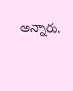అన్నారు.